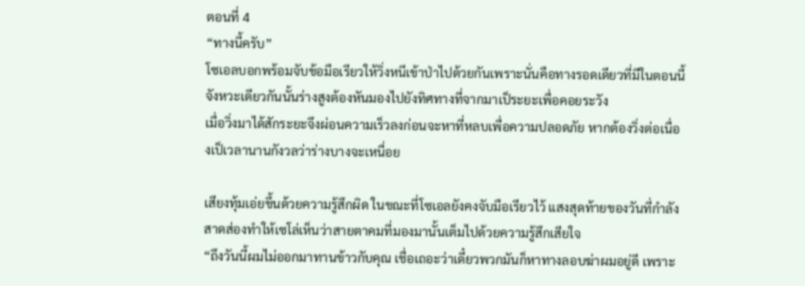ตอนที่ 4
“ทางนี้ครับ”
โซเอลบอกพร้อมจับข้อมือเรียวให้วิ่งหนีเข้าป่าไปด้วยกันเพราะนั่นคือทางรอดเดียวที่มีในตอนนี้ จังหวะเดียวกันนั้นร่างสูงต้องหันมองไปยังทิศทางที่จากมาเป็ระยะเพื่อคอยระวัง
เมื่อวิ่งมาได้สักระยะจึงผ่อนความเร็วลงก่อนจะหาที่หลบเพื่อความปลอดภัย หากต้องวิ่งต่อเนื่องเป็เวลานานกังวลว่าร่างบางจะเหนื่อย

เสียงทุ้มเอ่ยขึ้นด้วยความรู้สึกผิด ในขณะที่โซเอลยังคงจับมือเรียวไว้ แสงสุดท้ายของวันที่กำลังสาดส่องทำให้เซโล่เห็นว่าสายตาคมที่มองมานั้นเต็มไปด้วยความรู้สึกเสียใจ
“ถึงวันนี้ผมไม่ออกมาทานข้าวกับคุณ เชื่อเถอะว่าเดี๋ยวพวกมันก็หาทางลอบฆ่าผมอยู่ดี เพราะ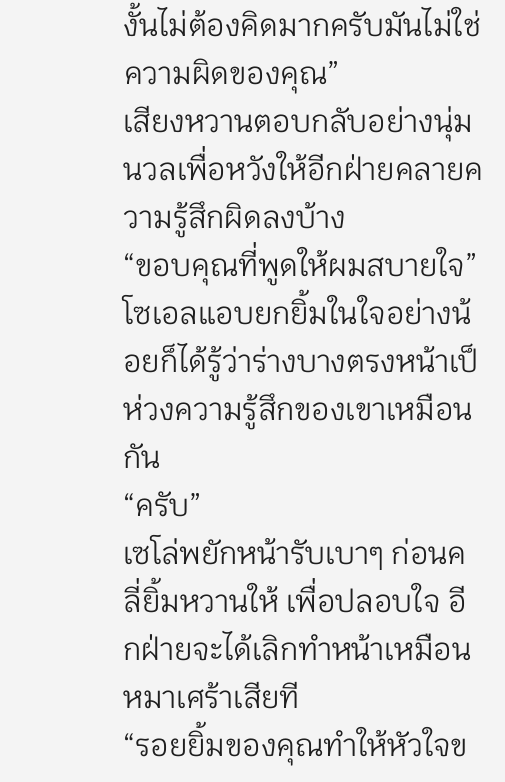งั้นไม่ต้องคิดมากครับมันไม่ใช่ความผิดของคุณ”
เสียงหวานตอบกลับอย่างนุ่มนวลเพื่อหวังให้อีกฝ่ายคลายความรู้สึกผิดลงบ้าง
“ขอบคุณที่พูดให้ผมสบายใจ”
โซเอลแอบยกยิ้มในใจอย่างน้อยก็ได้รู้ว่าร่างบางตรงหน้าเป็ห่วงความรู้สึกของเขาเหมือนกัน
“ครับ”
เซโล่พยักหน้ารับเบาๆ ก่อนคลี่ยิ้มหวานให้ เพื่อปลอบใจ อีกฝ่ายจะได้เลิกทำหน้าเหมือนหมาเศร้าเสียที
“รอยยิ้มของคุณทำให้หัวใจข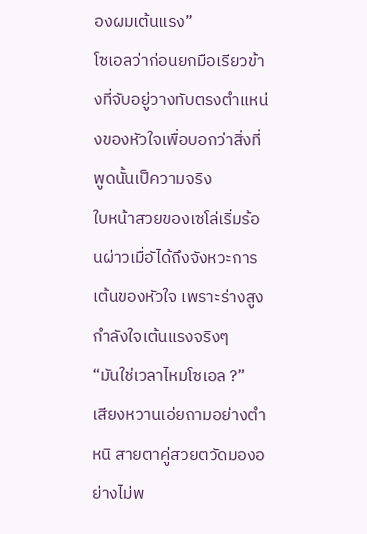องผมเต้นแรง”
โซเอลว่าก่อนยกมือเรียวข้างที่จับอยู่วางทับตรงตำแหน่งของหัวใจเพื่อบอกว่าสิ่งที่พูดนั้นเป็ความจริง
ใบหน้าสวยของเซโล่เริ่มร้อนผ่าวเมื่อัได้ถึงจังหวะการเต้นของหัวใจ เพราะร่างสูงกำลังใจเต้นแรงจริงๆ
“มันใช่เวลาไหมโซเอล ?”
เสียงหวานเอ่ยถามอย่างตำหนิ สายตาคู่สวยตวัดมองอย่างไม่พ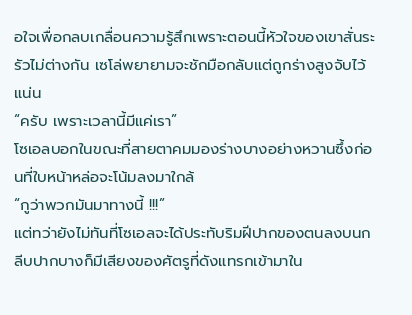อใจเพื่อกลบเกลื่อนความรู้สึกเพราะตอนนี้หัวใจของเขาสั่นระรัวไม่ต่างกัน เซโล่พยายามจะชักมือกลับแต่ถูกร่างสูงจับไว้แน่น
“ครับ เพราะเวลานี้มีแค่เรา”
โซเอลบอกในขณะที่สายตาคมมองร่างบางอย่างหวานซึ้งก่อนที่ใบหน้าหล่อจะโน้มลงมาใกล้
“กูว่าพวกมันมาทางนี้ !!!”
แต่ทว่ายังไม่ทันที่โซเอลจะได้ประทับริมฝีปากของตนลงบนกลีบปากบางก็มีเสียงของศัตรูที่ดังแทรกเข้ามาใน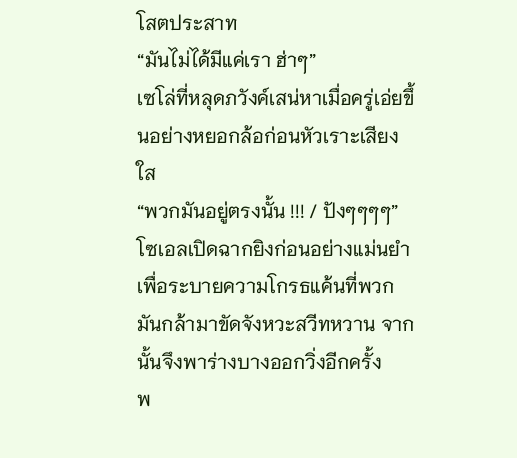โสตประสาท
“มันไม่ได้มีแค่เรา ฮ่าๆ”
เซโล่ที่หลุดภวังค์เสน่หาเมื่อครู่เอ่ยขึ้นอย่างหยอกล้อก่อนหัวเราะเสียงใส
“พวกมันอยู่ตรงนั้น !!! / ปังๆๆๆๆ”
โซเอลเปิดฉากยิงก่อนอย่างแม่นยำเพื่อระบายความโกรธแค้นที่พวกมันกล้ามาขัดจังหวะสวีทหวาน จากนั้นจึงพาร่างบางออกวิ่งอีกครั้ง
พ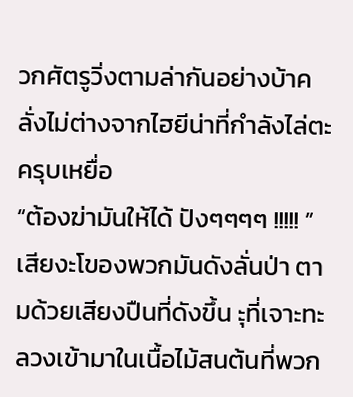วกศัตรูวิ่งตามล่ากันอย่างบ้าคลั่งไม่ต่างจากไฮยีน่าที่กำลังไล่ตะครุบเหยื่อ
“ต้องฆ่ามันให้ได้ ปังๆๆๆๆ !!!!! ”
เสียงะโของพวกมันดังลั่นป่า ตามด้วยเสียงปืนที่ดังขึ้น ะุที่เจาะทะลวงเข้ามาในเนื้อไม้สนต้นที่พวก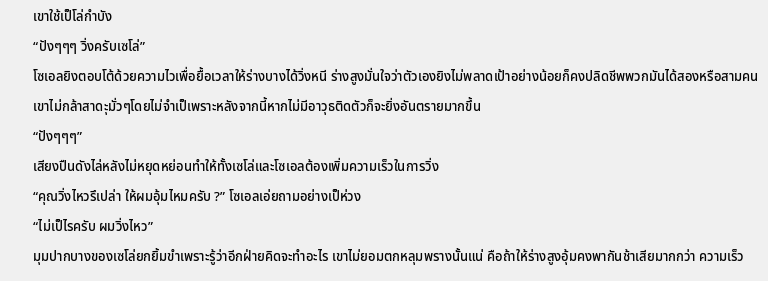เขาใช้เป็โล่กำบัง
“ปังๆๆๆ วิ่งครับเซโล่”
โซเอลยิงตอบโต้ด้วยความไวเพื่อยื้อเวลาให้ร่างบางได้วิ่งหนี ร่างสูงมั่นใจว่าตัวเองยิงไม่พลาดเป้าอย่างน้อยก็คงปลิดชีพพวกมันได้สองหรือสามคน เขาไม่กล้าสาดะุมั่วๆโดยไม่จำเป็เพราะหลังจากนี้หากไม่มีอาวุธติดตัวก็จะยิ่งอันตรายมากขึ้น
“ปังๆๆๆ”
เสียงปืนดังไล่หลังไม่หยุดหย่อนทำให้ทั้งเซโล่และโซเอลต้องเพิ่มความเร็วในการวิ่ง
“คุณวิ่งไหวรึเปล่า ให้ผมอุ้มไหมครับ ?” โซเอลเอ่ยถามอย่างเป็ห่วง
“ไม่เป็ไรครับ ผมวิ่งไหว”
มุมปากบางของเซโล่ยกยิ้มขำเพราะรู้ว่าอีกฝ่ายคิดจะทำอะไร เขาไม่ยอมตกหลุมพรางนั้นแน่ คือถ้าให้ร่างสูงอุ้มคงพากันช้าเสียมากกว่า ความเร็ว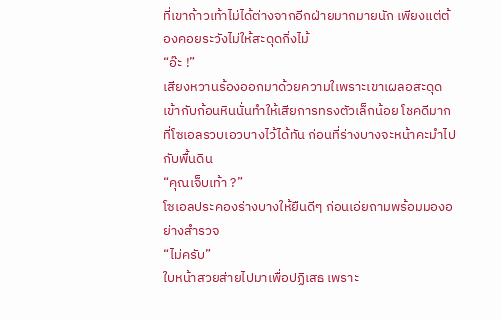ที่เขาก้าวเท้าไม่ได้ต่างจากอีกฝ่ายมากมายนัก เพียงแต่ต้องคอยระวังไม่ให้สะดุดกิ่งไม้
“อ๊ะ !”
เสียงหวานร้องออกมาด้วยความใเพราะเขาเผลอสะดุดเข้ากับก้อนหินนั่นทำให้เสียการทรงตัวเล็กน้อย โชคดีมากที่โซเอลรวบเอวบางไว้ได้ทัน ก่อนที่ร่างบางจะหน้าคะมำไปกับพื้นดิน
“คุณเจ็บเท้า ?”
โซเอลประคองร่างบางให้ยืนดีๆ ก่อนเอ่ยถามพร้อมมองอย่างสำรวจ
“ไม่ครับ”
ใบหน้าสวยส่ายไปมาเพื่อปฏิเสธ เพราะ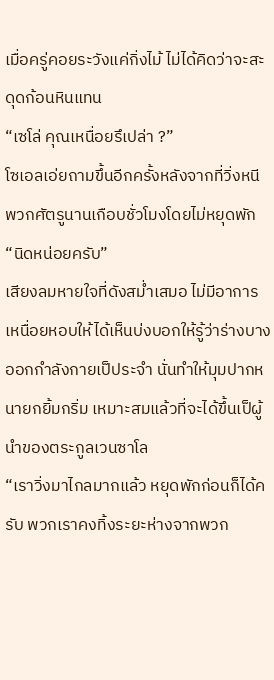เมื่อครู่คอยระวังแค่กิ่งไม้ ไม่ได้คิดว่าจะสะดุดก้อนหินแทน
“เซโล่ คุณเหนื่อยรึเปล่า ?”
โซเอลเอ่ยถามขึ้นอีกครั้งหลังจากที่วิ่งหนีพวกศัตรูนานเกือบชั่วโมงโดยไม่หยุดพัก
“นิดหน่อยครับ”
เสียงลมหายใจที่ดังสม่ำเสมอ ไม่มีอาการเหนื่อยหอบให้ได้เห็นบ่งบอกให้รู้ว่าร่างบางออกกำลังกายเป็ประจำ นั่นทำให้มุมปากหนายกยิ้มกริ่ม เหมาะสมแล้วที่จะได้ขึ้นเป็ผู้นำของตระกูลเวนซาโล
“เราวิ่งมาไกลมากแล้ว หยุดพักก่อนก็ได้ครับ พวกเราคงทิ้งระยะห่างจากพวก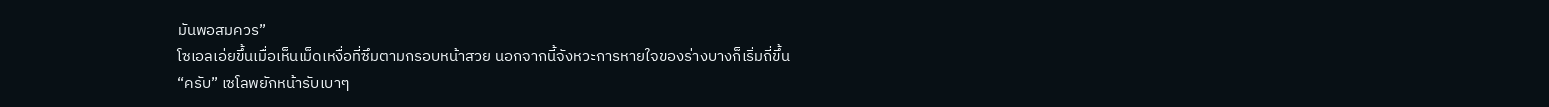มันพอสมควร”
โซเอลเอ่ยขึ้นเมื่อเห็นเม็ดเหงื่อที่ซึมตามกรอบหน้าสวย นอกจากนี้จังหวะการหายใจของร่างบางก็เริ่มถี่ขึ้น
“ครับ” เซโลพยักหน้ารับเบาๆ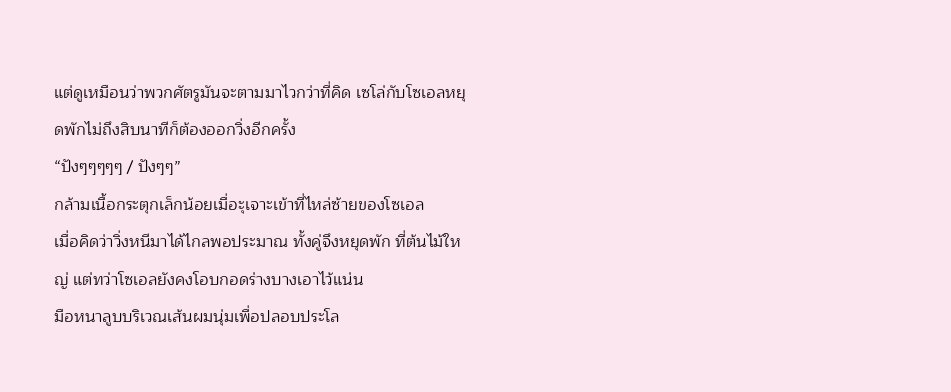แต่ดูเหมือนว่าพวกศัตรูมันจะตามมาไวกว่าที่คิด เซโล่กับโซเอลหยุดพักไม่ถึงสิบนาทีก็ต้องออกวิ่งอีกครั้ง
“ปังๆๆๆๆๆ / ปังๆๆ”
กล้ามเนื้อกระตุกเล็กน้อยเมื่อะุเจาะเข้าที่ไหล่ซ้ายของโซเอล
เมื่อคิดว่าวิ่งหนีมาได้ไกลพอประมาณ ทั้งคู่จึงหยุดพัก ที่ต้นไม้ใหญ่ แต่ทว่าโซเอลยังคงโอบกอดร่างบางเอาไว้แน่น
มือหนาลูบบริเวณเส้นผมนุ่มเพื่อปลอบประโล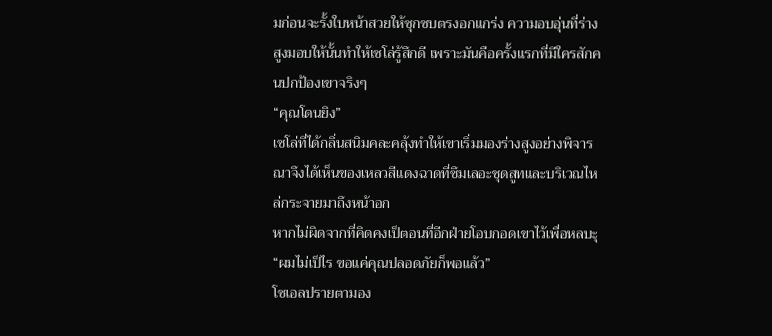มก่อนจะรั้งใบหน้าสวยให้ซุกซบตรงอกแกร่ง ความอบอุ่นที่ร่างสูงมอบให้นั้นทำให้เซโล่รู้สึกดี เพราะมันคือครั้งแรกที่มีใครสักคนปกป้องเขาจริงๆ
“คุณโดนยิง”
เซโล่ที่ได้กลิ่นสนิมคละคลุ้งทำให้เขาเริ่มมองร่างสูงอย่างพิจารณาจึงได้เห็นของเหลวสีแดงฉาดที่ซึมเลอะชุดสูทและบริเวณไหล่กระจายมาถึงหน้าอก
หากไม่ผิดจากที่คิดคงเป็ตอนที่อีกฝ่ายโอบกอดเขาไว้เพื่อหลบะุ
“ผมไม่เป็ไร ขอแค่คุณปลอดภัยก็พอแล้ว”
โซเอลปรายตามอง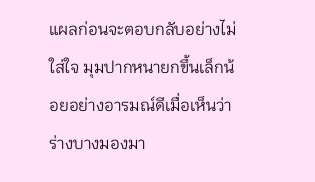แผลก่อนจะตอบกลับอย่างไม่ใส่ใจ มุมปากหนายกขึ้นเล็กน้อยอย่างอารมณ์ดีเมื่อเห็นว่าร่างบางมองมา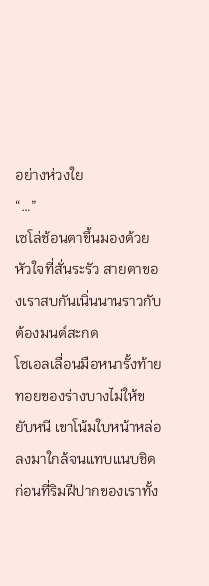อย่างห่วงใย
“…”
เซโล่ช้อนตาขึ้นมองด้วยหัวใจที่สั่นระรัว สายตาของเราสบกันเนิ่นนานราวกับต้องมนต์สะกด
โซเอลเลื่อนมือหนารั้งท้ายทอยของร่างบางไม่ให้ขยับหนี เขาโน้มใบหน้าหล่อลงมาใกล้จนแทบแนบชิดก่อนที่ริมฝีปากของเราทั้ง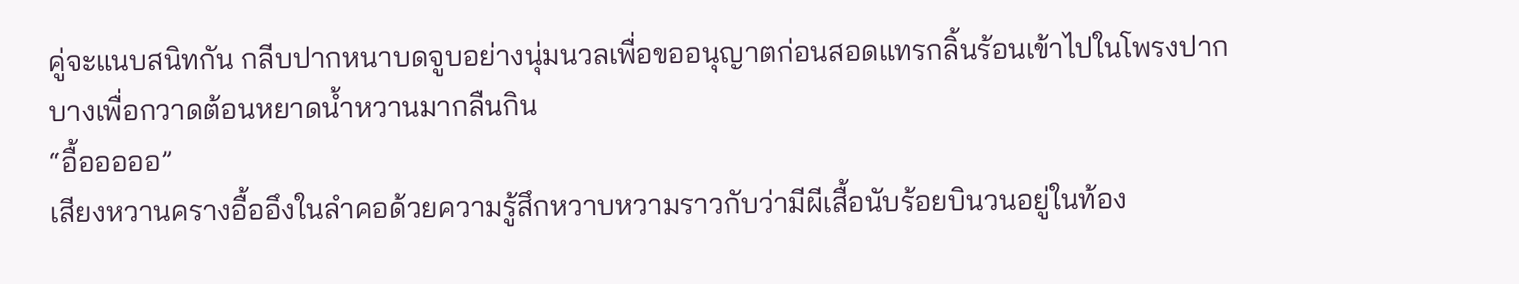คู่จะแนบสนิทกัน กลีบปากหนาบดจูบอย่างนุ่มนวลเพื่อขออนุญาตก่อนสอดแทรกลิ้นร้อนเข้าไปในโพรงปากบางเพื่อกวาดต้อนหยาดน้ำหวานมากลืนกิน
“อื้อออออ”
เสียงหวานครางอื้ออึงในลำคอด้วยความรู้สึกหวาบหวามราวกับว่ามีผีเสื้อนับร้อยบินวนอยู่ในท้อง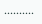……….